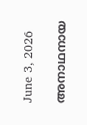June 3, 2026

അനാഥനായ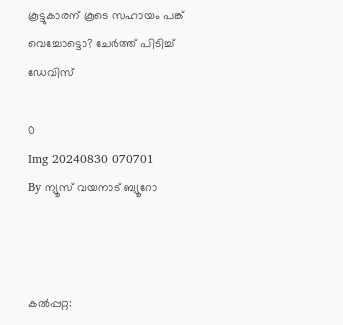കൂട്ടുകാരന് കൂടെ സഹായം പങ്ക് വെച്ചോട്ടൊ? ചേർത്ത് പിടിച്ച് ഡേവിസ്

0
Img 20240830 070701
By ന്യൂസ് വയനാട് ബ്യൂറോ



കൽപ്പറ്റ: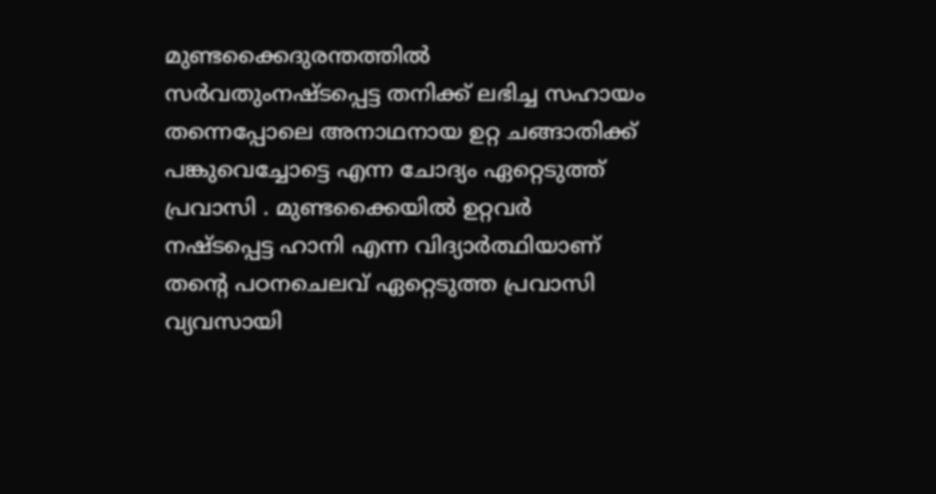മുണ്ടക്കൈദുരന്തത്തിൽ സർവതുംനഷ്ടപ്പെട്ട തനിക്ക് ലഭിച്ച സഹായം തന്നെപ്പോലെ അനാഥനായ ഉറ്റ ചങ്ങാതിക്ക് പങ്കുവെച്ചോട്ടെ എന്ന ചോദ്യം ഏറ്റെടുത്ത് പ്രവാസി . മുണ്ടക്കൈയിൽ ഉറ്റവർ നഷ്ടപ്പെട്ട ഹാനി എന്ന വിദ്യാർത്ഥിയാണ് തൻ്റെ പഠനചെലവ് ഏറ്റെടുത്ത പ്രവാസി വ്യവസായി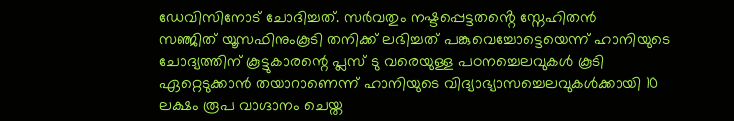ഡേവിസിനോട് ചോദിച്ചത്. സർവതും നഷ്ടപ്പെട്ടതൻ്റെ സ്നേഹിതൻ
സഞ്ജിത് യൂസഫിനുംകൂടി തനിക്ക് ലഭിച്ചത് പങ്കുവെച്ചോട്ടെയെന്ന് ഹാനിയുടെ ചോദ്യത്തിന് കൂട്ടുകാരന്റെ പ്ലസ് ടു വരെയുള്ള പഠനച്ചെലവുകൾ കൂടി ഏറ്റെടുക്കാൻ തയാറാണെന്ന് ഹാനിയുടെ വിദ്യാഭ്യാസച്ചെലവുകൾക്കായി 10 ലക്ഷം രൂപ വാഗ്ദാനം ചെയ്ത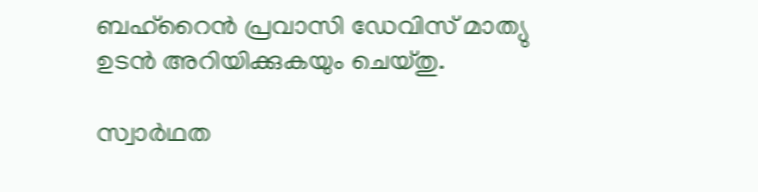ബഹ്റൈൻ പ്രവാസി ഡേവിസ് മാത്യു ഉടൻ അറിയിക്കുകയും ചെയ്തു.

സ്വാർഥത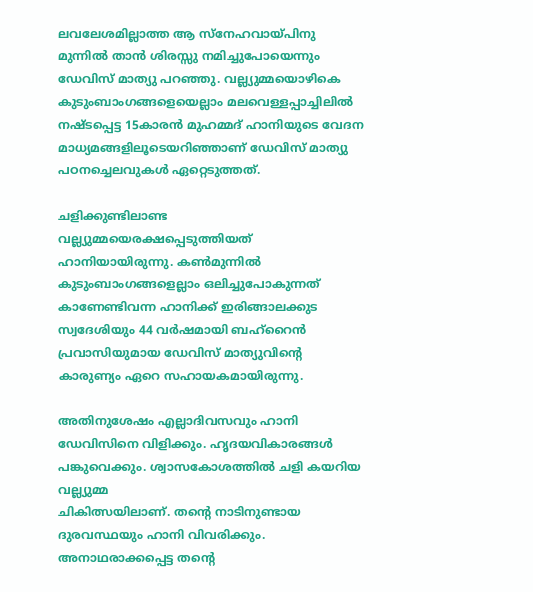ലവലേശമില്ലാത്ത ആ സ്നേഹവായ്പിനു മുന്നിൽ താൻ ശിരസ്സു നമിച്ചുപോയെന്നും ഡേവിസ് മാത്യു പറഞ്ഞു. വല്ല്യുമ്മയൊഴികെ
കുടുംബാംഗങ്ങളെയെല്ലാം മലവെള്ളപ്പാച്ചിലിൽ നഷ്ടപ്പെട്ട 15കാരൻ മുഹമ്മദ് ഹാനിയുടെ വേദന മാധ്യമങ്ങളിലൂടെയറിഞ്ഞാണ് ഡേവിസ് മാത്യു പഠനച്ചെലവുകൾ ഏറ്റെടുത്തത്.

ചളിക്കുണ്ടിലാണ്ട വല്ല്യുമ്മയെരക്ഷപ്പെടുത്തിയത് ഹാനിയായിരുന്നു. കൺമുന്നിൽ കുടുംബാംഗങ്ങളെല്ലാം ഒലിച്ചുപോകുന്നത് കാണേണ്ടിവന്ന ഹാനിക്ക് ഇരിങ്ങാലക്കുട സ്വദേശിയും 44 വർഷമായി ബഹ്റൈൻ പ്രവാസിയുമായ ഡേവിസ് മാത്യുവിന്റെ കാരുണ്യം ഏറെ സഹായകമായിരുന്നു.

അതിനുശേഷം എല്ലാദിവസവും ഹാനി ഡേവിസിനെ വിളിക്കും. ഹൃദയവികാരങ്ങൾ പങ്കുവെക്കും. ശ്വാസകോശത്തിൽ ചളി കയറിയ
വല്ല്യുമ്മ
ചികിത്സയിലാണ്. തന്റെ നാടിനുണ്ടായ ദുരവസ്ഥയും ഹാനി വിവരിക്കും. അനാഥരാക്കപ്പെട്ട തന്റെ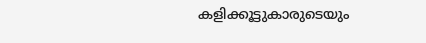കളിക്കൂട്ടുകാരുടെയും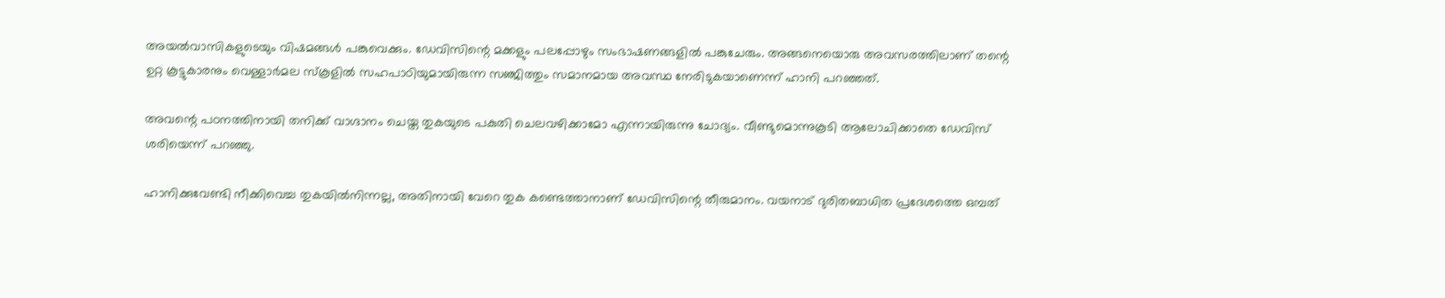അയൽവാസികളുടെയും വിഷമങ്ങൾ പങ്കുവെക്കും. ഡേവിസിന്റെ മക്കളും പലപ്പോഴും സംഭാഷണങ്ങളിൽ പങ്കുചേരും. അങ്ങനെയൊരു അവസരത്തിലാണ് തന്റെ ഉറ്റ കൂട്ടുകാരനും വെള്ളാർമല സ്കൂളിൽ സഹപാഠിയുമായിരുന്ന സഞ്ജിത്തും സമാനമായ അവസ്ഥ നേരിടുകയാണെന്ന് ഹാനി പറഞ്ഞത്.

അവന്റെ പഠനത്തിനായി തനിക്ക് വാഗ്ദാനം ചെയ്ത തുകയുടെ പകുതി ചെലവഴിക്കാമോ എന്നായിരുന്നു ചോദ്യം. വീണ്ടുമൊന്നുകൂടി ആലോചിക്കാതെ ഡേവിസ് ശരിയെന്ന് പറഞ്ഞു.

ഹാനിക്കുവേണ്ടി നീക്കിവെച്ച തുകയിൽനിന്നല്ല, അതിനായി വേറെ തുക കണ്ടെത്താനാണ് ഡേവിസിന്റെ തീരുമാനം. വയനാട് ദുരിതബാധിത പ്രദേശത്തെ ഒമ്പത്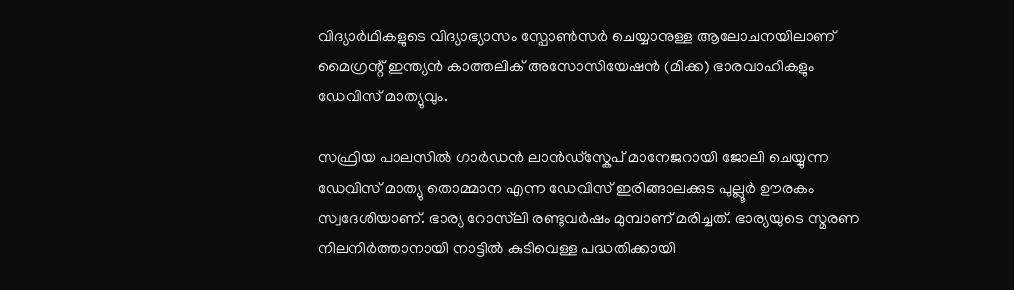വിദ്യാർഥികളുടെ വിദ്യാഭ്യാസം സ്പോൺസർ ചെയ്യാനുള്ള ആലോചനയിലാണ് മൈഗ്രന്റ് ഇന്ത്യൻ കാത്തലിക് അസോസിയേഷൻ (മിക്ക) ഭാരവാഹികളും ഡേവിസ് മാത്യുവും.

സഫ്രിയ പാലസിൽ ഗാർഡൻ ലാൻഡ്സ്കേപ് മാനേജറായി ജോലി ചെയ്യുന്ന ഡേവിസ് മാത്യു തൊമ്മാന എന്ന ഡേവിസ് ഇരിങ്ങാലക്കുട പുല്ലൂർ ഊരകം സ്വദേശിയാണ്. ഭാര്യ റോസ്‍ലി രണ്ടുവർഷം മുമ്പാണ് മരിച്ചത്. ഭാര്യയുടെ സ്മരണ നിലനിർത്താനായി നാട്ടിൽ കുടിവെള്ള പദ്ധതിക്കായി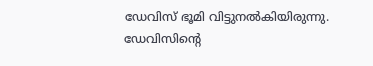ഡേവിസ് ഭൂമി വിട്ടുനൽകിയിരുന്നു. ഡേവിസിൻ്റെ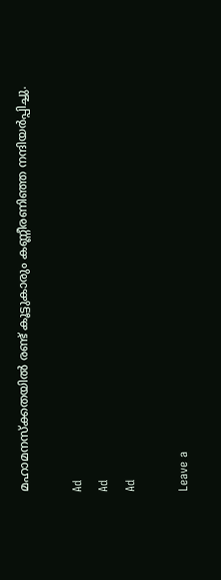മഹാമനസ്ക്കതയിൽ രണ്ട് കൂട്ടുകാരും കണ്ണീരണിഞ്ഞ നന്ദിയർപ്പിച്ചു.

Ad
Ad
Ad

Leave a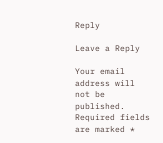Reply

Leave a Reply

Your email address will not be published. Required fields are marked *